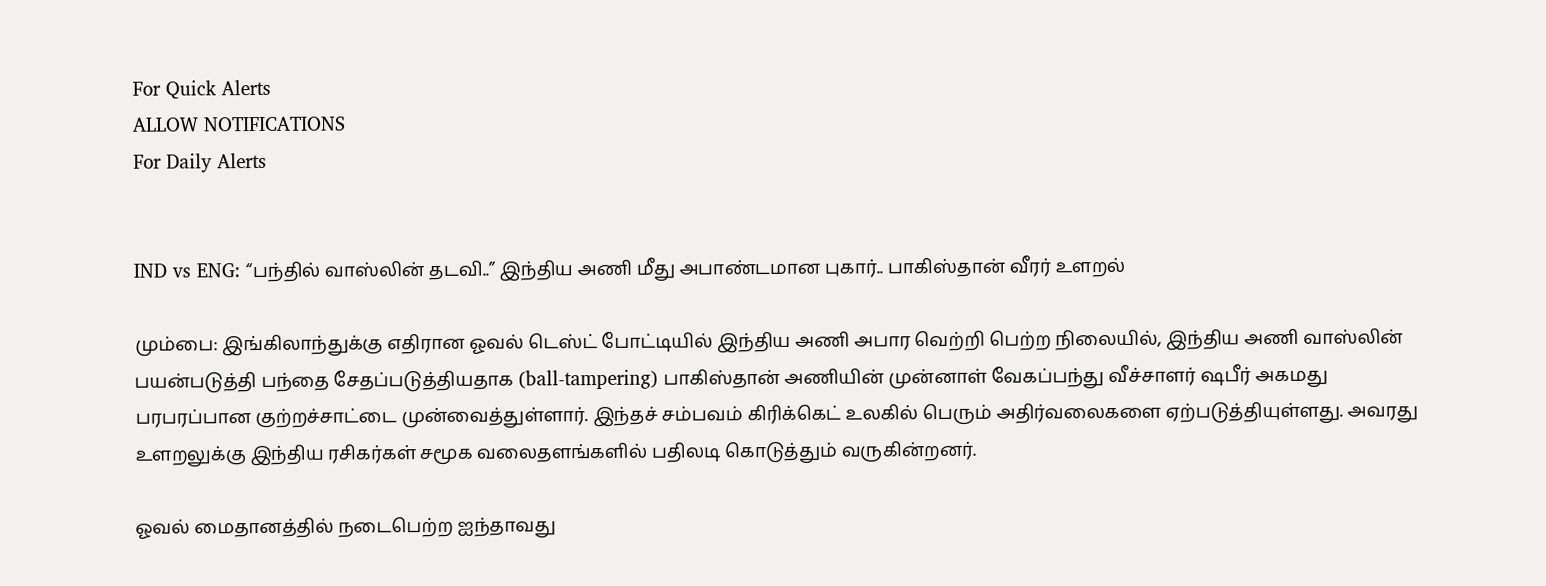For Quick Alerts
ALLOW NOTIFICATIONS
For Daily Alerts


IND vs ENG: “பந்தில் வாஸ்லின் தடவி..” இந்திய அணி மீது அபாண்டமான புகார்.. பாகிஸ்தான் வீரர் உளறல்

மும்பை: இங்கிலாந்துக்கு எதிரான ஓவல் டெஸ்ட் போட்டியில் இந்திய அணி அபார வெற்றி பெற்ற நிலையில், இந்திய அணி வாஸ்லின் பயன்படுத்தி பந்தை சேதப்படுத்தியதாக (ball-tampering) பாகிஸ்தான் அணியின் முன்னாள் வேகப்பந்து வீச்சாளர் ஷபீர் அகமது பரபரப்பான குற்றச்சாட்டை முன்வைத்துள்ளார். இந்தச் சம்பவம் கிரிக்கெட் உலகில் பெரும் அதிர்வலைகளை ஏற்படுத்தியுள்ளது. அவரது உளறலுக்கு இந்திய ரசிகர்கள் சமூக வலைதளங்களில் பதிலடி கொடுத்தும் வருகின்றனர்.

ஓவல் மைதானத்தில் நடைபெற்ற ஐந்தாவது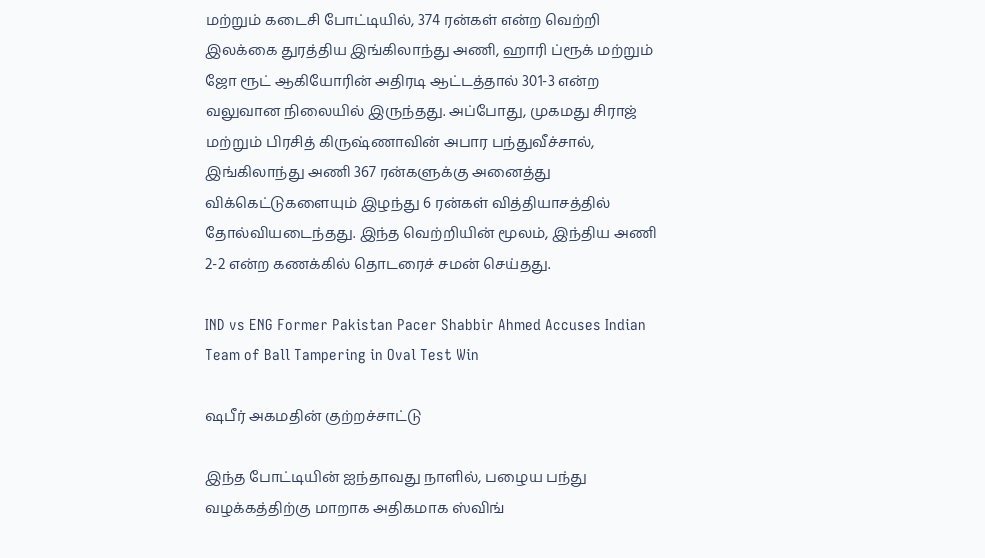மற்றும் கடைசி போட்டியில், 374 ரன்கள் என்ற வெற்றி இலக்கை துரத்திய இங்கிலாந்து அணி, ஹாரி ப்ரூக் மற்றும் ஜோ ரூட் ஆகியோரின் அதிரடி ஆட்டத்தால் 301-3 என்ற வலுவான நிலையில் இருந்தது. அப்போது, முகமது சிராஜ் மற்றும் பிரசித் கிருஷ்ணாவின் அபார பந்துவீச்சால், இங்கிலாந்து அணி 367 ரன்களுக்கு அனைத்து விக்கெட்டுகளையும் இழந்து 6 ரன்கள் வித்தியாசத்தில் தோல்வியடைந்தது. இந்த வெற்றியின் மூலம், இந்திய அணி 2-2 என்ற கணக்கில் தொடரைச் சமன் செய்தது.

IND vs ENG Former Pakistan Pacer Shabbir Ahmed Accuses Indian Team of Ball Tampering in Oval Test Win

ஷபீர் அகமதின் குற்றச்சாட்டு

இந்த போட்டியின் ஐந்தாவது நாளில், பழைய பந்து வழக்கத்திற்கு மாறாக அதிகமாக ஸ்விங்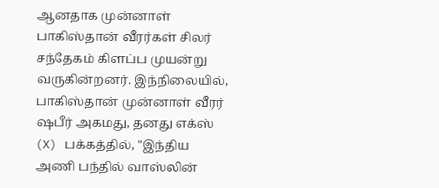ஆனதாக முன்னாள் பாகிஸ்தான் வீரர்கள் சிலர் சந்தேகம் கிளப்ப முயன்று வருகின்றனர். இந்நிலையில், பாகிஸ்தான் முன்னாள் வீரர் ஷபீர் அகமது, தனது எக்ஸ் (X) பக்கத்தில், "இந்திய அணி பந்தில் வாஸ்லின்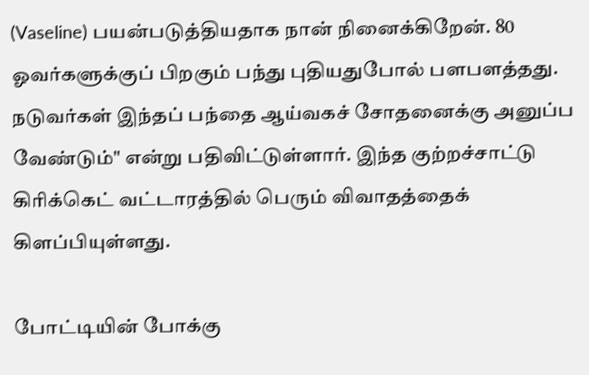(Vaseline) பயன்படுத்தியதாக நான் நினைக்கிறேன். 80 ஓவர்களுக்குப் பிறகும் பந்து புதியதுபோல் பளபளத்தது. நடுவர்கள் இந்தப் பந்தை ஆய்வகச் சோதனைக்கு அனுப்ப வேண்டும்" என்று பதிவிட்டுள்ளார். இந்த குற்றச்சாட்டு கிரிக்கெட் வட்டாரத்தில் பெரும் விவாதத்தைக் கிளப்பியுள்ளது.

போட்டியின் போக்கு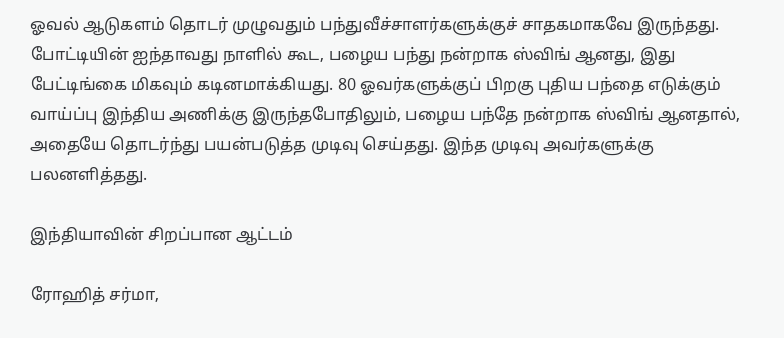ஓவல் ஆடுகளம் தொடர் முழுவதும் பந்துவீச்சாளர்களுக்குச் சாதகமாகவே இருந்தது. போட்டியின் ஐந்தாவது நாளில் கூட, பழைய பந்து நன்றாக ஸ்விங் ஆனது, இது பேட்டிங்கை மிகவும் கடினமாக்கியது. 80 ஓவர்களுக்குப் பிறகு புதிய பந்தை எடுக்கும் வாய்ப்பு இந்திய அணிக்கு இருந்தபோதிலும், பழைய பந்தே நன்றாக ஸ்விங் ஆனதால், அதையே தொடர்ந்து பயன்படுத்த முடிவு செய்தது. இந்த முடிவு அவர்களுக்கு பலனளித்தது.

இந்தியாவின் சிறப்பான ஆட்டம்

ரோஹித் சர்மா,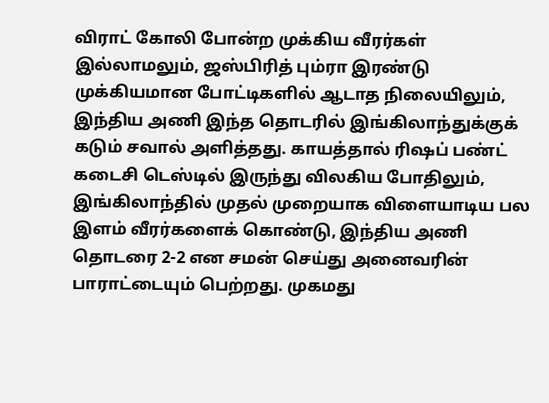விராட் கோலி போன்ற முக்கிய வீரர்கள் இல்லாமலும், ஜஸ்பிரித் பும்ரா இரண்டு முக்கியமான போட்டிகளில் ஆடாத நிலையிலும், இந்திய அணி இந்த தொடரில் இங்கிலாந்துக்குக் கடும் சவால் அளித்தது. காயத்தால் ரிஷப் பண்ட் கடைசி டெஸ்டில் இருந்து விலகிய போதிலும், இங்கிலாந்தில் முதல் முறையாக விளையாடிய பல இளம் வீரர்களைக் கொண்டு, இந்திய அணி தொடரை 2-2 என சமன் செய்து அனைவரின் பாராட்டையும் பெற்றது. முகமது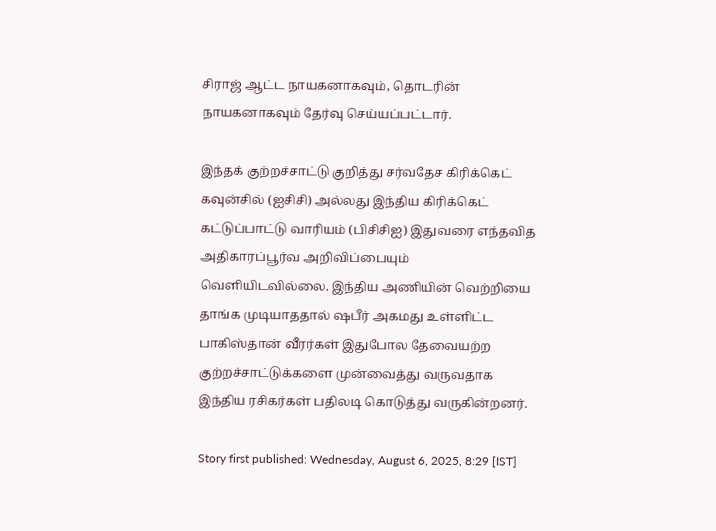சிராஜ் ஆட்ட நாயகனாகவும், தொடரின் நாயகனாகவும் தேர்வு செய்யப்பட்டார்.

இந்தக் குற்றச்சாட்டு குறித்து சர்வதேச கிரிக்கெட் கவுன்சில் (ஐசிசி) அல்லது இந்திய கிரிக்கெட் கட்டுப்பாட்டு வாரியம் (பிசிசிஐ) இதுவரை எந்தவித அதிகாரப்பூர்வ அறிவிப்பையும் வெளியிடவில்லை. இந்திய அணியின் வெற்றியை தாங்க முடியாததால் ஷபீர் அகமது உள்ளிட்ட பாகிஸ்தான் வீரர்கள் இதுபோல தேவையற்ற குற்றச்சாட்டுக்களை முன்வைத்து வருவதாக இந்திய ரசிகர்கள் பதிலடி கொடுத்து வருகின்றனர்.

Story first published: Wednesday, August 6, 2025, 8:29 [IST]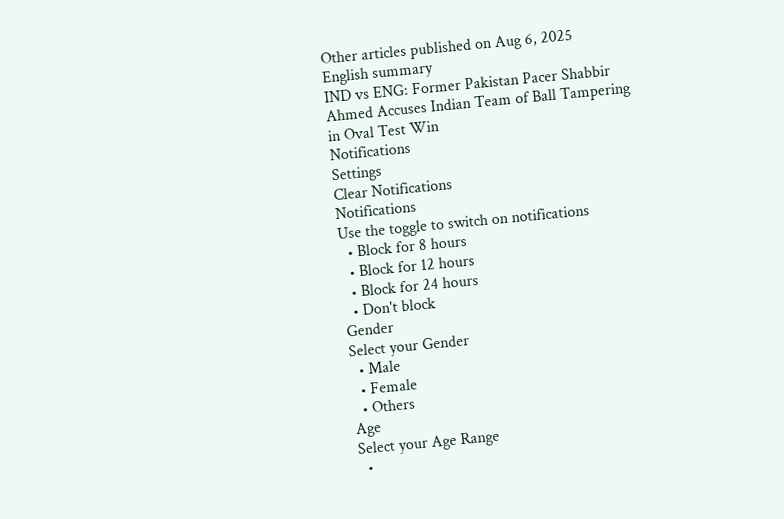Other articles published on Aug 6, 2025
English summary
IND vs ENG: Former Pakistan Pacer Shabbir Ahmed Accuses Indian Team of Ball Tampering in Oval Test Win
Notifications
Settings
Clear Notifications
Notifications
Use the toggle to switch on notifications
  • Block for 8 hours
  • Block for 12 hours
  • Block for 24 hours
  • Don't block
Gender
Select your Gender
  • Male
  • Female
  • Others
Age
Select your Age Range
  •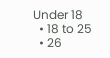Under 18
  • 18 to 25
  • 26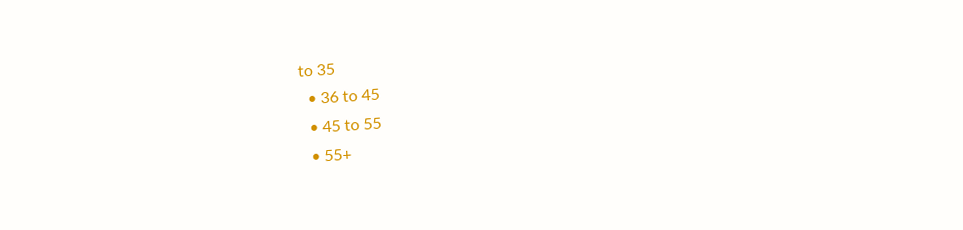to 35
  • 36 to 45
  • 45 to 55
  • 55+